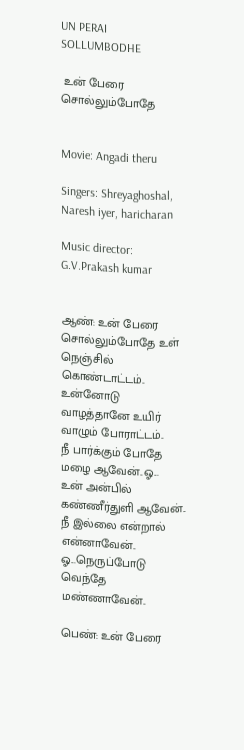UN PERAI SOLLUMBODHE

 உன் பேரை சொல்லும்போதே


Movie: Angadi theru

Singers: Shreyaghoshal, Naresh iyer, haricharan

Music director: G.V.Prakash kumar


ஆண்: உன் பேரை சொல்லும்போதே உள் நெஞ்சில் கொண்டாட்டம்..
உன்னோடு வாழத்தானே உயிர் வாழும் போராட்டம்..
நீ பார்க்கும் போதே மழை ஆவேன்..ஓ...
உன் அன்பில் கண்ணீர்துளி ஆவேன்..
நீ இல்லை என்றால் என்னாவேன்..
ஓ...நெருப்போடு வெந்தே மண்ணாவேன்..

பெண்: உன் பேரை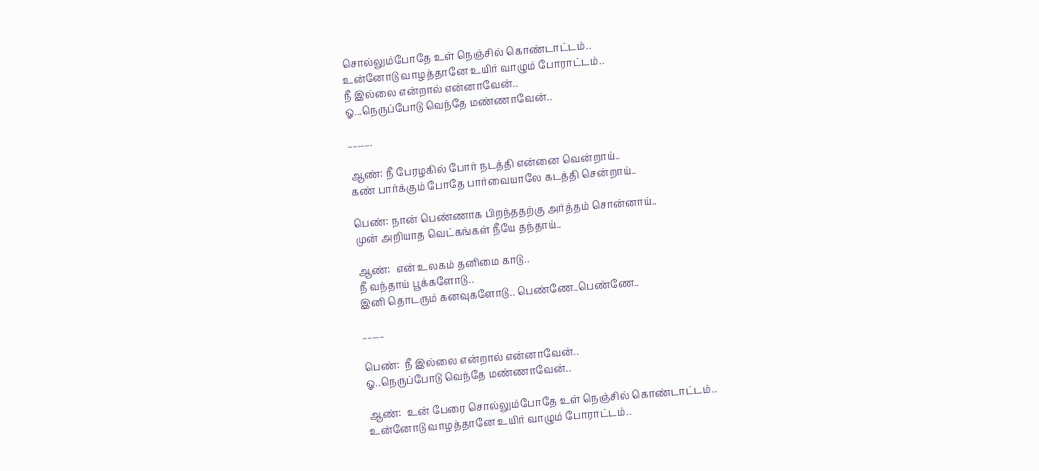சொல்லும்போதே உள் நெஞ்சில் கொண்டாட்டம்..
உன்னோடு வாழத்தானே உயிர் வாழும் போராட்டம்..
நீ இல்லை என்றால் என்னாவேன்..
ஓ...நெருப்போடு வெந்தே மண்ணாவேன்..

..........

ஆண்: நீ பேரழகில் போர் நடத்தி என்னை வென்றாய்..
கண் பார்க்கும் போதே பார்வையாலே கடத்தி சென்றாய்..

பெண்: நான் பெண்ணாக பிறந்ததற்கு அர்த்தம் சொன்னாய்..
முன் அறியாத வெட்கங்கள் நீயே தந்தாய்..

ஆண்:  என் உலகம் தனிமை காடு..
நீ வந்தாய் பூக்களோடு..
இனி தொடரும் கனவுகளோடு.. பெண்ணே..பெண்ணே..

.........

பெண்:  நீ இல்லை என்றால் என்னாவேன்..
ஓ..நெருப்போடு வெந்தே மண்ணாவேன்..

ஆண்:  உன் பேரை சொல்லும்போதே உள் நெஞ்சில் கொண்டாட்டம்..
உன்னோடு வாழத்தானே உயிர் வாழும் போராட்டம்..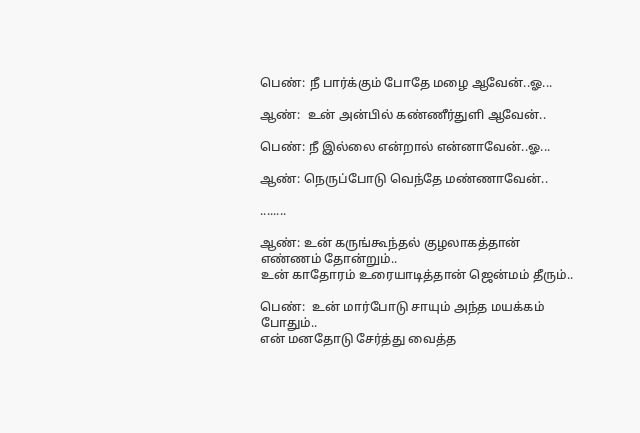பெண்: நீ பார்க்கும் போதே மழை ஆவேன்..ஓ...

ஆண்:  உன் அன்பில் கண்ணீர்துளி ஆவேன்..

பெண்: நீ இல்லை என்றால் என்னாவேன்..ஓ...

ஆண்: நெருப்போடு வெந்தே மண்ணாவேன்..

........

ஆண்: உன் கருங்கூந்தல் குழலாகத்தான் எண்ணம் தோன்றும்..
உன் காதோரம் உரையாடித்தான் ஜென்மம் தீரும்..

பெண்:  உன் மார்போடு சாயும் அந்த மயக்கம் போதும்..
என் மனதோடு சேர்த்து வைத்த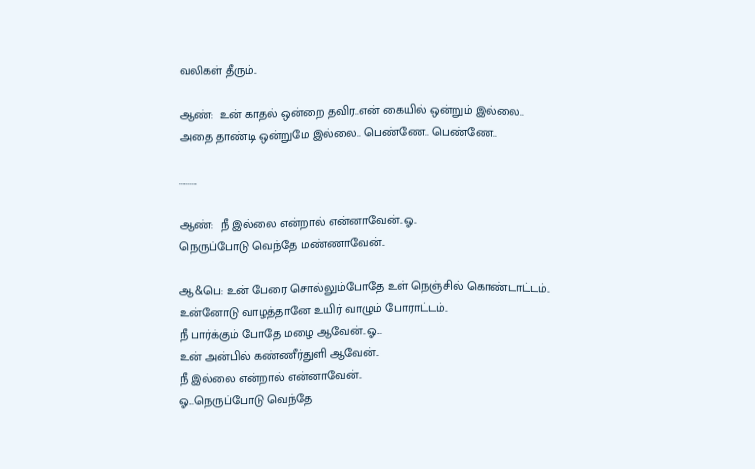வலிகள் தீரும்..

ஆண்:  உன் காதல் ஒன்றை தவிர..என் கையில் ஒன்றும் இல்லை..
அதை தாண்டி ஒன்றுமே இல்லை.. பெண்ணே.. பெண்ணே..

..........

ஆண்:  நீ இல்லை என்றால் என்னாவேன்..ஓ..
நெருப்போடு வெந்தே மண்ணாவேன்..

ஆ&பெ: உன் பேரை சொல்லும்போதே உள் நெஞ்சில் கொண்டாட்டம்..
உன்னோடு வாழத்தானே உயிர் வாழும் போராட்டம்..
நீ பார்க்கும் போதே மழை ஆவேன்..ஓ...
உன் அன்பில் கண்ணீர்துளி ஆவேன்..
நீ இல்லை என்றால் என்னாவேன்..
ஓ...நெருப்போடு வெந்தே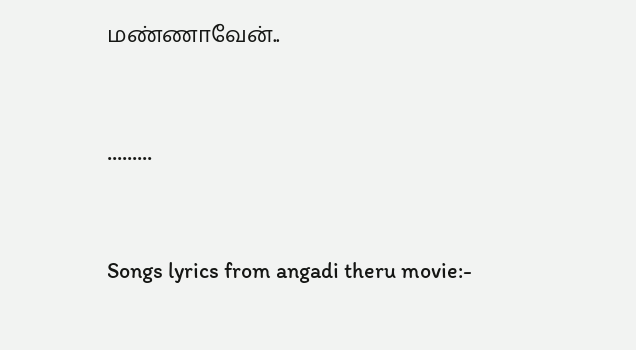மண்ணாவேன்..


.........


Songs lyrics from angadi theru movie:-